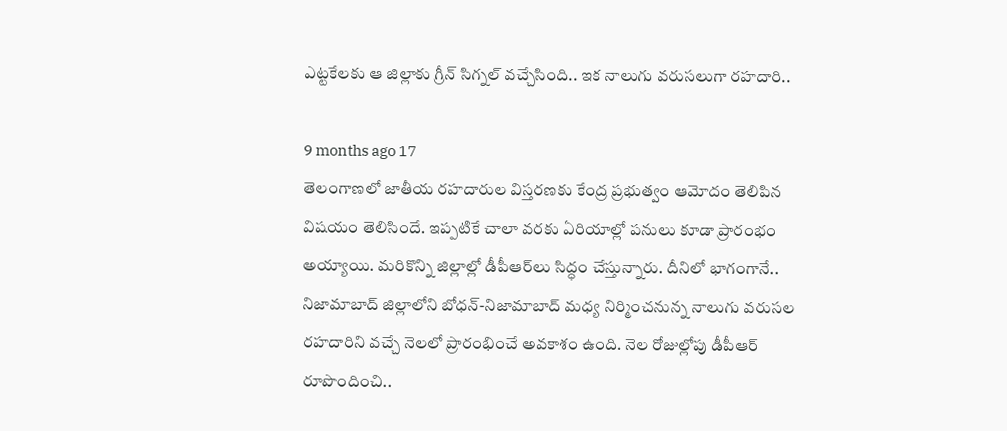ఎట్టకేలకు ఆ జిల్లాకు గ్రీన్ సిగ్నల్ వచ్చేసింది.. ఇక నాలుగు వరుసలుగా రహదారి..

9 months ago 17
తెలంగాణలో జాతీయ రహదారుల విస్తరణకు కేంద్ర ప్రభుత్వం ఆమోదం తెలిపిన విషయం తెలిసిందే. ఇప్పటికే చాలా వరకు ఏరియాల్లో పనులు కూడా ప్రారంభం అయ్యాయి. మరికొన్ని జిల్లాల్లో డీపీఆర్‌లు సిద్ధం చేస్తున్నారు. దీనిలో భాగంగానే.. నిజామాబాద్ జిల్లాలోని బోధన్‌-నిజామాబాద్‌ మధ్య నిర్మించనున్న నాలుగు వరుసల రహదారిని వచ్చే నెలలో ప్రారంభించే అవకాశం ఉంది. నెల రోజుల్లోపు డీపీఆర్ రూపొందించి..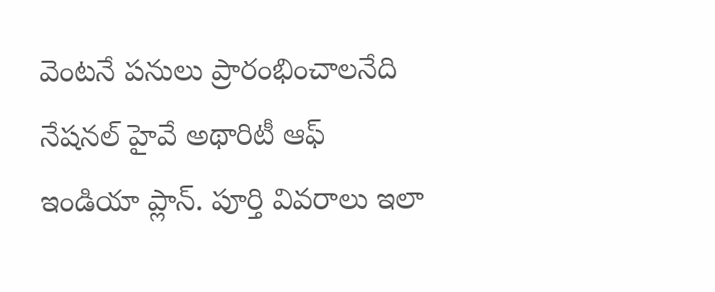వెంటనే పనులు ప్రారంభించాలనేది నేషనల్ హైవే అథారిటీ ఆఫ్ ఇండియా ప్లాన్. పూర్తి వివరాలు ఇలా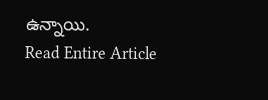ఉన్నాయి.
Read Entire Article